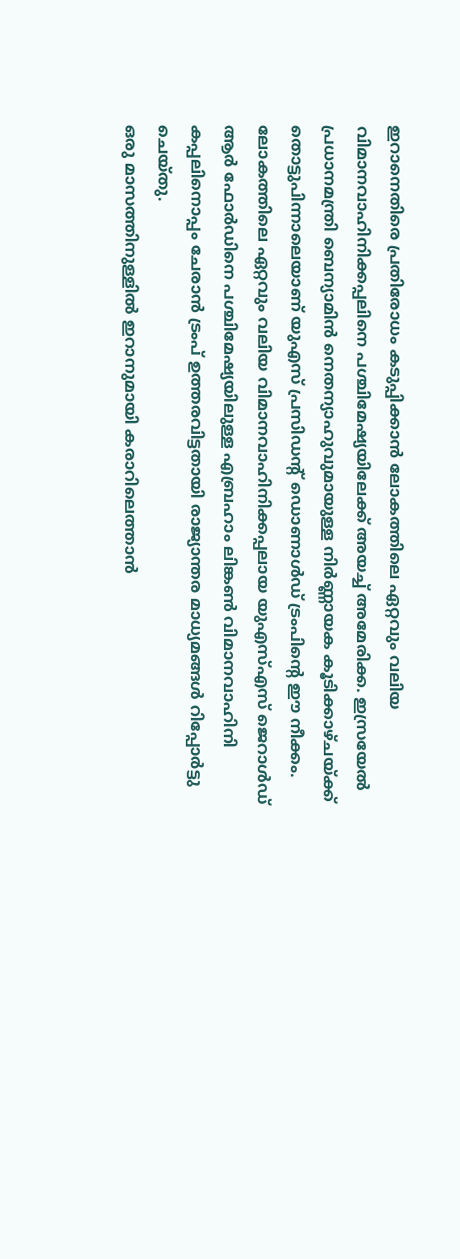ഇറാനെതിരെ പ്രതിരോധം കടുപ്പിക്കാൻ ലോകത്തിലെ ഏറ്റവും വലിയ വിമാനവാഹിനിക്കപ്പലിനെ പശ്ചിമേഷ്യയിലേക്ക് അയച്ച് അമേരിക്ക. ഇസ്രയേൽ പ്രധാനമന്ത്രി ബെന്യാമിൻ നെതന്യാഹുവുമായുള്ള നിർണ്ണായക കൂടിക്കാഴ്ചയ്ക്ക് തൊട്ടുപിന്നാലെയാണ് യുഎസ് പ്രസിഡന്റ് ഡൊണാൾഡ് ട്രംപിന്റെ ഈ നീക്കം.
ലോകത്തിലെ ഏറ്റവും വലിയ വിമാനവാഹിനിക്കപ്പലായ യുഎസ്എസ് ജെറാൾഡ് ആർ ഫോർഡിനെ പശ്ചിമേഷ്യയിലുള്ള എബ്രഹാം ലിങ്കൺ വിമാനവാഹിനി കപ്പലിനൊപ്പം ചേരാൻ ട്രംപ് ഉത്തരവിട്ടതായി രാജ്യാന്തര മാധ്യമങ്ങൾ റിപ്പോർട്ടു ചെയ്തു.
ഒരു മാസത്തിനുള്ളിൽ ഇറാനുമായി കരാറിലെത്താൻ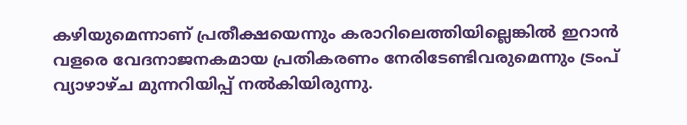കഴിയുമെന്നാണ് പ്രതീക്ഷയെന്നും കരാറിലെത്തിയില്ലെങ്കിൽ ഇറാൻ വളരെ വേദനാജനകമായ പ്രതികരണം നേരിടേണ്ടിവരുമെന്നും ട്രംപ് വ്യാഴാഴ്ച മുന്നറിയിപ്പ് നൽകിയിരുന്നു.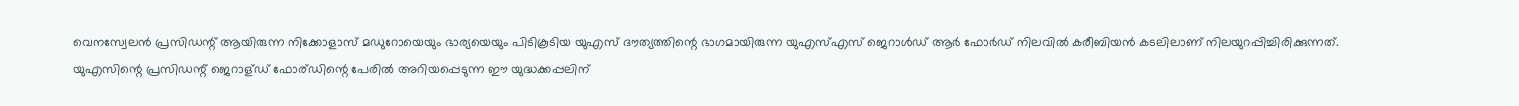വെനസ്വേലൻ പ്രസിഡന്റ് ആയിരുന്ന നിക്കോളാസ് മഡുറോയെയും ഭാര്യയെയും പിടികൂടിയ യുഎസ് ദൗത്യത്തിന്റെ ഭാഗമായിരുന്ന യുഎസ്എസ് ജെറാൾഡ് ആർ ഫോർഡ് നിലവിൽ കരീബിയൻ കടലിലാണ് നിലയുറപ്പിച്ചിരിക്കുന്നത്.
യുഎസിന്റെ പ്രസിഡന്റ് ജെറാള്ഡ് ഫോര്ഡിന്റെ പേരിൽ അറിയപ്പെടുന്ന ഈ യുദ്ധക്കപ്പലിന്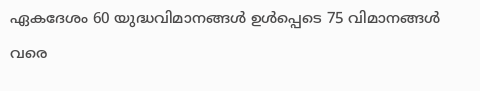ഏകദേശം 60 യുദ്ധവിമാനങ്ങൾ ഉൾപ്പെടെ 75 വിമാനങ്ങൾ വരെ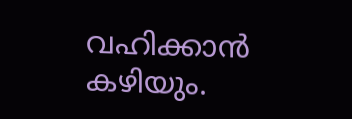വഹിക്കാൻ കഴിയും.